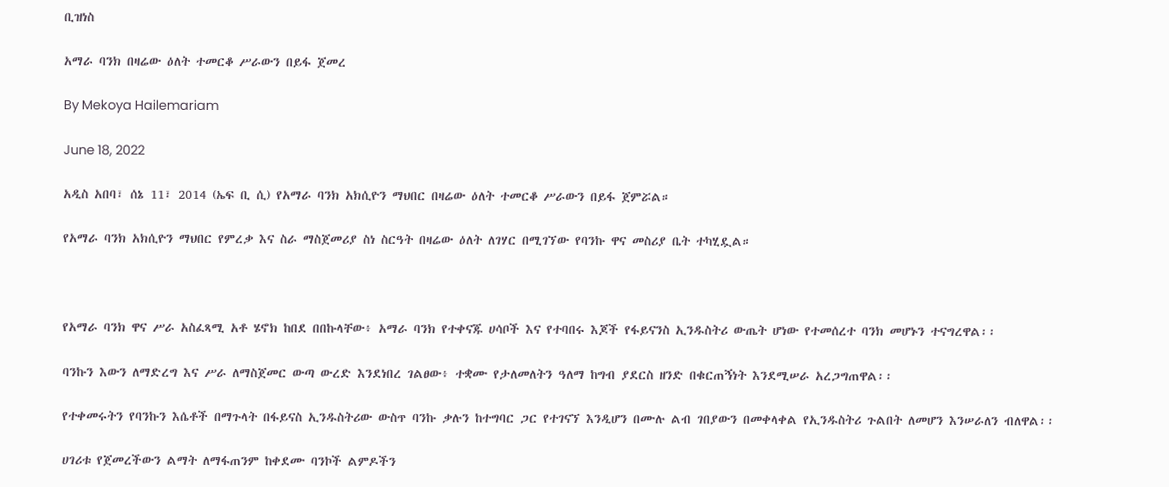ቢዝነስ

አማራ ባንክ በዛሬው ዕለት ተመርቆ ሥራውን በይፋ ጀመረ

By Mekoya Hailemariam

June 18, 2022

አዲስ አበባ፣ ሰኔ 11፣ 2014 (ኤፍ ቢ ሲ) የአማራ ባንክ አክሲዮን ማህበር በዛሬው ዕለት ተመርቆ ሥራውን በይፋ ጀምሯል።

የአማራ ባንክ አክሲዮን ማህበር የምረቃ እና ስራ ማስጀመሪያ ስነ ስርዓት በዛሬው ዕለት ለገሃር በሚገኘው የባንኩ ዋና መስሪያ ቤት ተካሂዷል።



የአማራ ባንክ ዋና ሥራ አስፈጻሚ አቶ ሄኖክ ከበደ በበኩላቸው፥ አማራ ባንክ የተቀናጁ ሀሳቦች እና የተባበሩ እጆች የፋይናንስ ኢንዱስትሪ ውጤት ሆነው የተመሰረተ ባንክ መሆኑን ተናግረዋል፡፡

ባንኩን እውን ለማድረግ እና ሥራ ለማስጀመር ውጣ ውረድ እንደነበረ ገልፀው፥ ተቋሙ የታለመለትን ዓለማ ከግብ ያደርስ ዘንድ በቁርጠኝነት እንደሚሠራ አረጋግጠዋል፡፡

የተቀመሩትን የባንኩን እሴቶች በማጉላት በፋይናስ ኢንዱስትሪው ውስጥ ባንኩ ቃሉን ከተግባር ጋር የተገናኘ እንዲሆን በሙሉ ልብ ገበያውን በመቀላቀል የኢንዱስትሪ ጉልበት ለመሆን እንሠራለን ብለዋል፡፡

ሀገሪቱ የጀመረችውን ልማት ለማፋጠንም ከቀደሙ ባንኮች ልምዶችን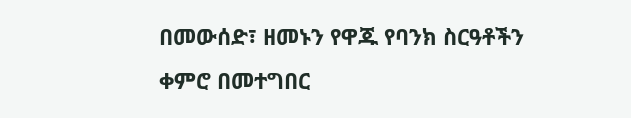በመውሰድ፣ ዘመኑን የዋጁ የባንክ ስርዓቶችን ቀምሮ በመተግበር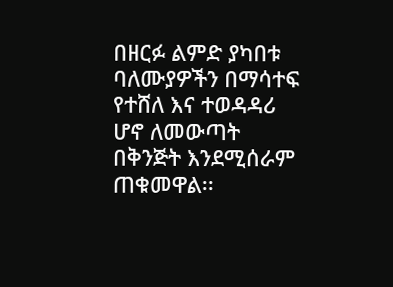በዘርፉ ልምድ ያካበቱ ባለሙያዎችን በማሳተፍ የተሸለ እና ተወዳዳሪ ሆኖ ለመውጣት በቅንጅት እንደሚሰራም ጠቁመዋል፡፡